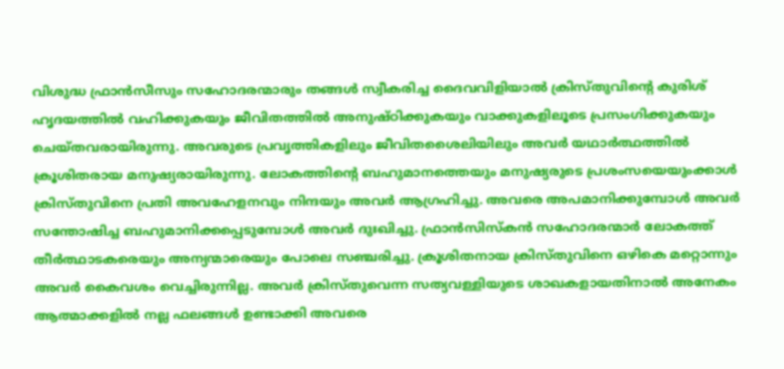വിശുദ്ധ ഫ്രാൻസീസും സഹോദരന്മാരും തങ്ങൾ സ്വീകരിച്ച ദൈവവിളിയാൽ ക്രിസ്തുവിന്റെ കുരിശ് ഹൃദയത്തിൽ വഹിക്കുകയും ജീവിതത്തിൽ അനുഷ്ഠിക്കുകയും വാക്കുകളിലൂടെ പ്രസംഗിക്കുകയും ചെയ്തവരായിരുന്നു. അവരുടെ പ്രവൃത്തികളിലും ജീവിതശൈലിയിലും അവർ യഥാർത്ഥത്തിൽ ക്രൂശിതരായ മനുഷ്യരായിരുന്നു. ലോകത്തിന്റെ ബഹുമാനത്തെയും മനുഷ്യരുടെ പ്രശംസയെയുംക്കാൾ ക്രിസ്തുവിനെ പ്രതി അവഹേളനവും നിന്ദയും അവർ ആഗ്രഹിച്ചു. അവരെ അപമാനിക്കുമ്പോൾ അവർ സന്തോഷിച്ച ബഹുമാനിക്കപ്പെടുമ്പോൾ അവർ ദുഃഖിച്ചു. ഫ്രാൻസിസ്‌കൻ സഹോദരന്മാർ ലോകത്ത് തീർത്ഥാടകരെയും അന്യന്മാരെയും പോലെ സഞ്ചരിച്ചു. ക്രൂശിതനായ ക്രിസ്തുവിനെ ഒഴികെ മറ്റൊന്നും അവർ കൈവശം വെച്ചിരുന്നില്ല. അവർ ക്രിസ്തുവെന്ന സത്യവള്ളിയുടെ ശാഖകളായതിനാൽ അനേകം ആത്മാക്കളിൽ നല്ല ഫലങ്ങൾ ഉണ്ടാക്കി അവരെ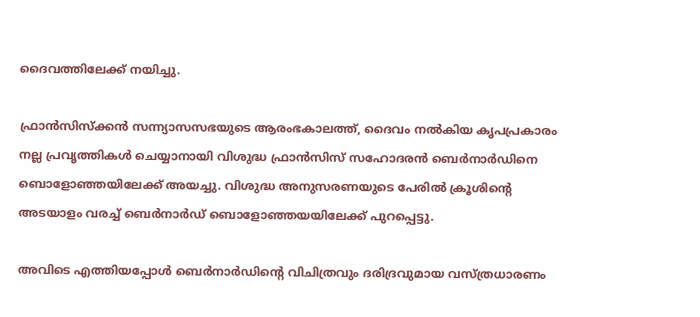ദൈവത്തിലേക്ക് നയിച്ചു.

ഫ്രാൻസിസ്‌ക്കൻ സന്ന്യാസസഭയുടെ ആരംഭകാലത്ത്, ദൈവം നൽകിയ കൃപപ്രകാരം നല്ല പ്രവൃത്തികൾ ചെയ്യാനായി വിശുദ്ധ ഫ്രാൻസിസ് സഹോദരൻ ബെർനാർഡിനെ ബൊളോഞ്ഞയിലേക്ക് അയച്ചു. വിശുദ്ധ അനുസരണയുടെ പേരിൽ ക്രൂശിന്റെ അടയാളം വരച്ച് ബെർനാർഡ് ബൊളോഞ്ഞയയിലേക്ക് പുറപ്പെട്ടു.

അവിടെ എത്തിയപ്പോൾ ബെർനാർഡിൻ്റെ വിചിത്രവും ദരിദ്രവുമായ വസ്ത്രധാരണം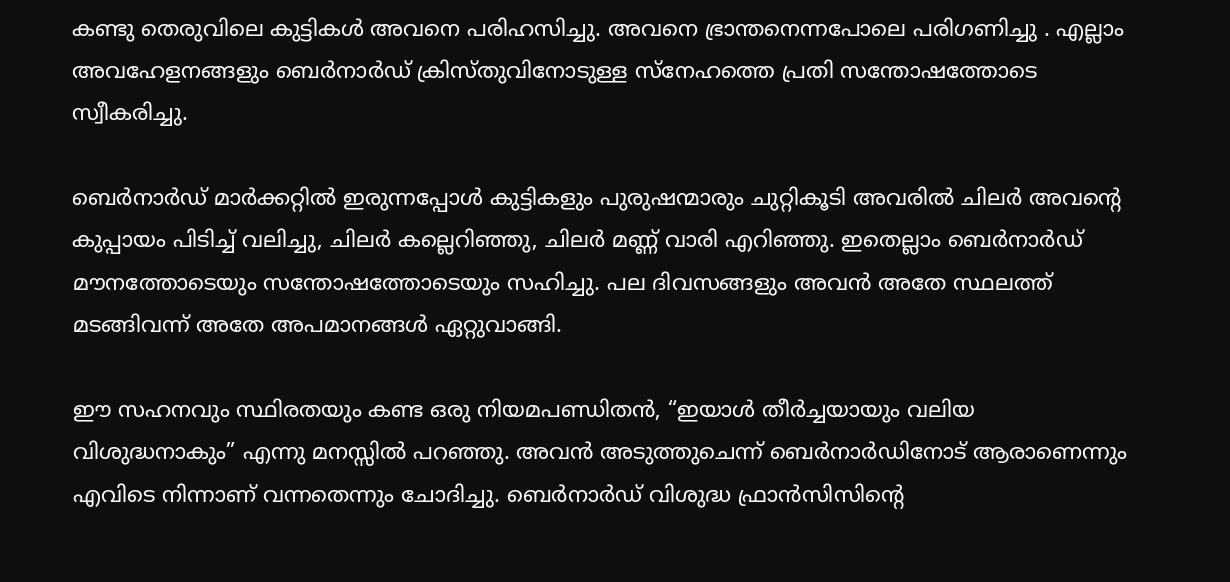കണ്ടു തെരുവിലെ കുട്ടികൾ അവനെ പരിഹസിച്ചു. അവനെ ഭ്രാന്തനെന്നപോലെ പരിഗണിച്ചു . എല്ലാം അവഹേളനങ്ങളും ബെർനാർഡ് ക്രിസ്തുവിനോടുള്ള സ്നേഹത്തെ പ്രതി സന്തോഷത്തോടെ സ്വീകരിച്ചു.

ബെർനാർഡ് മാർക്കറ്റിൽ ഇരുന്നപ്പോൾ കുട്ടികളും പുരുഷന്മാരും ചുറ്റികൂടി അവരിൽ ചിലർ അവന്റെ കുപ്പായം പിടിച്ച് വലിച്ചു, ചിലർ കല്ലെറിഞ്ഞു, ചിലർ മണ്ണ് വാരി എറിഞ്ഞു. ഇതെല്ലാം ബെർനാർഡ് മൗനത്തോടെയും സന്തോഷത്തോടെയും സഹിച്ചു. പല ദിവസങ്ങളും അവൻ അതേ സ്ഥലത്ത് മടങ്ങിവന്ന് അതേ അപമാനങ്ങൾ ഏറ്റുവാങ്ങി.

ഈ സഹനവും സ്ഥിരതയും കണ്ട ഒരു നിയമപണ്ഡിതൻ, “ഇയാൾ തീർച്ചയായും വലിയ വിശുദ്ധനാകും” എന്നു മനസ്സിൽ പറഞ്ഞു. അവൻ അടുത്തുചെന്ന് ബെർനാർഡിനോട് ആരാണെന്നും എവിടെ നിന്നാണ് വന്നതെന്നും ചോദിച്ചു. ബെർനാർഡ് വിശുദ്ധ ഫ്രാൻസിസിന്റെ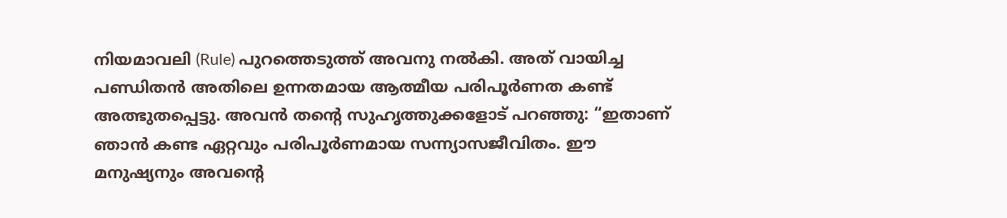നിയമാവലി (Rule) പുറത്തെടുത്ത് അവനു നൽകി. അത് വായിച്ച പണ്ഡിതൻ അതിലെ ഉന്നതമായ ആത്മീയ പരിപൂർണത കണ്ട് അത്ഭുതപ്പെട്ടു. അവൻ തന്റെ സുഹൃത്തുക്കളോട് പറഞ്ഞു: “ഇതാണ് ഞാൻ കണ്ട ഏറ്റവും പരിപൂർണമായ സന്ന്യാസജീവിതം. ഈ മനുഷ്യനും അവന്റെ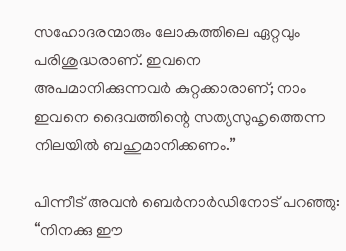സഹോദരന്മാരും ലോകത്തിലെ ഏറ്റവും പരിശുദ്ധരാണ്. ഇവനെ അപമാനിക്കുന്നവർ കുറ്റക്കാരാണ്; നാം ഇവനെ ദൈവത്തിന്റെ സത്യസുഹൃത്തെന്ന നിലയിൽ ബഹുമാനിക്കണം.”

പിന്നീട് അവൻ ബെർനാർഡിനോട് പറഞ്ഞു: “നിനക്കു ഈ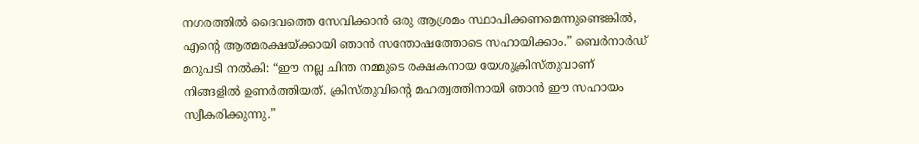നഗരത്തിൽ ദൈവത്തെ സേവിക്കാൻ ഒരു ആശ്രമം സ്ഥാപിക്കണമെന്നുണ്ടെങ്കിൽ, എന്റെ ആത്മരക്ഷയ്ക്കായി ഞാൻ സന്തോഷത്തോടെ സഹായിക്കാം.” ബെർനാർഡ് മറുപടി നൽകി: “ഈ നല്ല ചിന്ത നമ്മുടെ രക്ഷകനായ യേശുക്രിസ്തുവാണ് നിങ്ങളിൽ ഉണർത്തിയത്. ക്രിസ്തുവിന്റെ മഹത്വത്തിനായി ഞാൻ ഈ സഹായം സ്വീകരിക്കുന്നു.”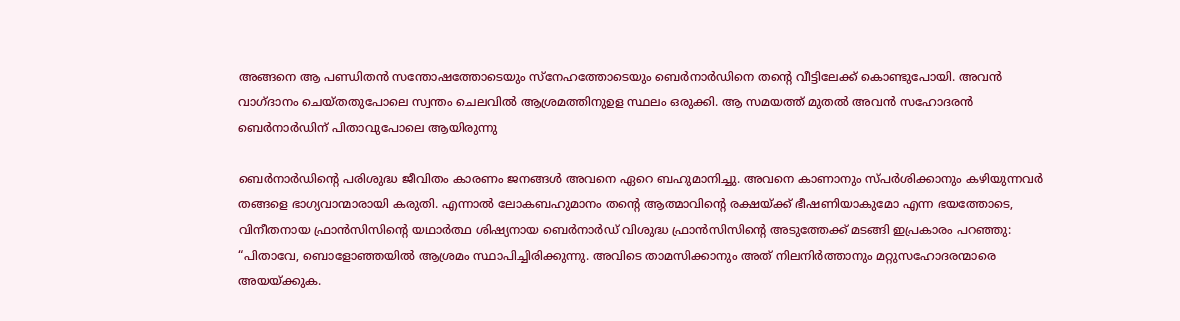അങ്ങനെ ആ പണ്ഡിതൻ സന്തോഷത്തോടെയും സ്നേഹത്തോടെയും ബെർനാർഡിനെ തന്റെ വീട്ടിലേക്ക് കൊണ്ടുപോയി. അവൻ വാഗ്ദാനം ചെയ്തതുപോലെ സ്വന്തം ചെലവിൽ ആശ്രമത്തിനുഉള സ്ഥലം ഒരുക്കി. ആ സമയത്ത് മുതൽ അവൻ സഹോദരൻ ബെർനാർഡിന് പിതാവുപോലെ ആയിരുന്നു

ബെർനാർഡിന്റെ പരിശുദ്ധ ജീവിതം കാരണം ജനങ്ങൾ അവനെ ഏറെ ബഹുമാനിച്ചു. അവനെ കാണാനും സ്പർശിക്കാനും കഴിയുന്നവർ തങ്ങളെ ഭാഗ്യവാന്മാരായി കരുതി. എന്നാൽ ലോകബഹുമാനം തന്റെ ആത്മാവിന്റെ രക്ഷയ്ക്ക് ഭീഷണിയാകുമോ എന്ന ഭയത്തോടെ, വിനീതനായ ഫ്രാൻസിസിന്റെ യഥാർത്ഥ ശിഷ്യനായ ബെർനാർഡ് വിശുദ്ധ ഫ്രാൻസിസിന്റെ അടുത്തേക്ക് മടങ്ങി ഇപ്രകാരം പറഞ്ഞു: “പിതാവേ, ബൊളോഞ്ഞയിൽ ആശ്രമം സ്ഥാപിച്ചിരിക്കുന്നു. അവിടെ താമസിക്കാനും അത് നിലനിർത്താനും മറ്റുസഹോദരന്മാരെ അയയ്ക്കുക.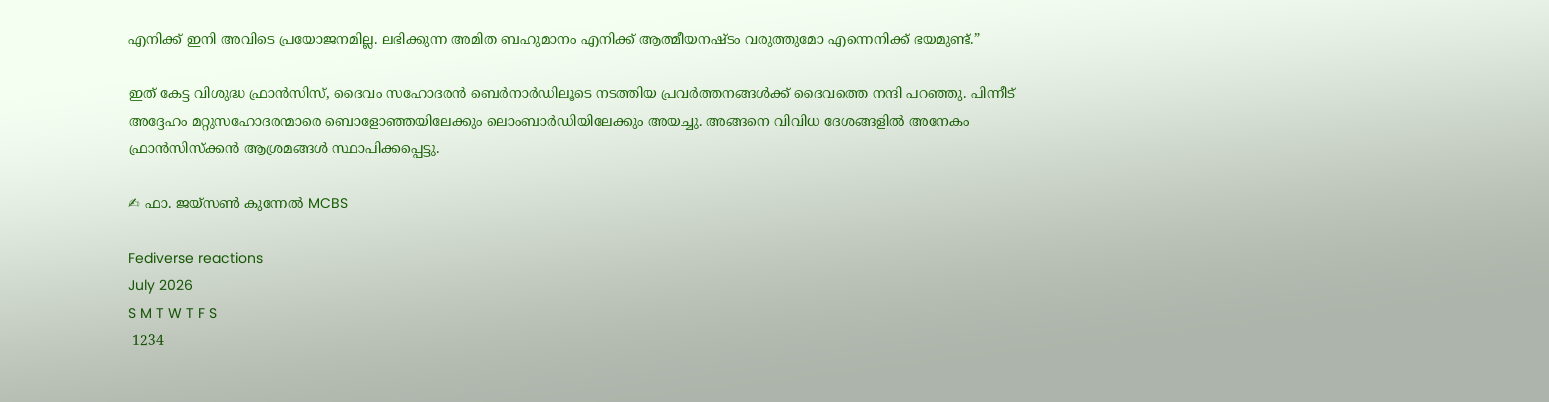എനിക്ക് ഇനി അവിടെ പ്രയോജനമില്ല. ലഭിക്കുന്ന അമിത ബഹുമാനം എനിക്ക് ആത്മീയനഷ്ടം വരുത്തുമോ എന്നെനിക്ക് ഭയമുണ്ട്.”

ഇത് കേട്ട വിശുദ്ധ ഫ്രാൻസിസ്, ദൈവം സഹോദരൻ ബെർനാർഡിലൂടെ നടത്തിയ പ്രവർത്തനങ്ങൾക്ക് ദൈവത്തെ നന്ദി പറഞ്ഞു. പിന്നീട് അദ്ദേഹം മറ്റുസഹോദരന്മാരെ ബൊളോഞ്ഞയിലേക്കും ലൊംബാർഡിയിലേക്കും അയച്ചു. അങ്ങനെ വിവിധ ദേശങ്ങളിൽ അനേകം ഫ്രാൻസിസ്‌ക്കൻ ആശ്രമങ്ങൾ സ്ഥാപിക്കപ്പെട്ടു.

✍ ഫാ. ജയ്സൺ കുന്നേൽ MCBS

Fediverse reactions
July 2026
S M T W T F S
 1234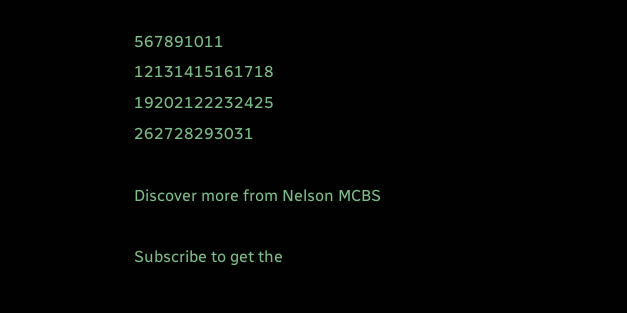567891011
12131415161718
19202122232425
262728293031

Discover more from Nelson MCBS

Subscribe to get the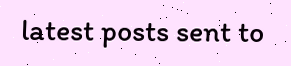latest posts sent to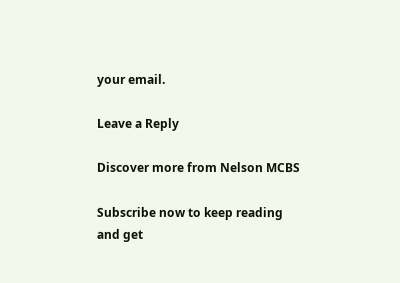your email.

Leave a Reply

Discover more from Nelson MCBS

Subscribe now to keep reading and get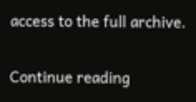access to the full archive.

Continue reading